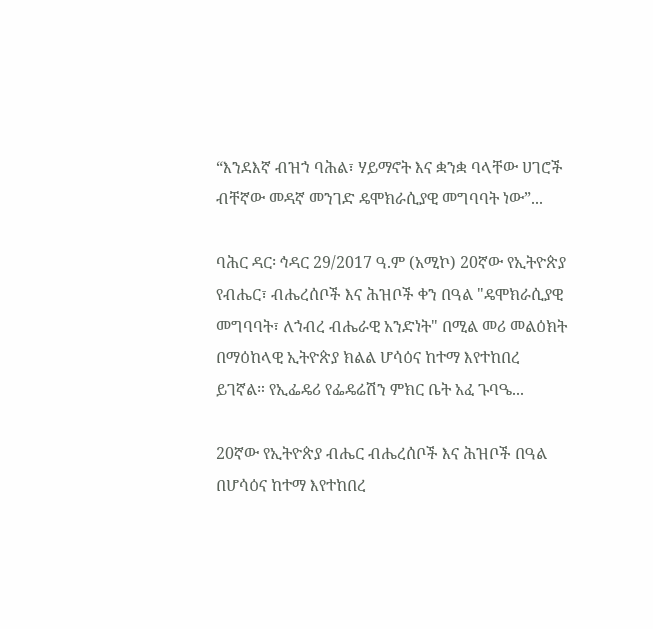“እንደእኛ ብዝኀ ባሕል፣ ሃይማኖት እና ቋንቋ ባላቸው ሀገሮች ብቸኛው መዳኛ መንገድ ዴሞክራሲያዊ መግባባት ነው”...

ባሕር ዳር፡ ኅዳር 29/2017 ዓ.ም (አሚኮ) 20ኛው የኢትዮጵያ የብሔር፣ ብሔረሰቦች እና ሕዝቦች ቀን በዓል "ዴሞክራሲያዊ መግባባት፣ ለኀብረ ብሔራዊ አንድነት" በሚል መሪ መልዕክት በማዕከላዊ ኢትዮጵያ ክልል ሆሳዕና ከተማ እየተከበረ ይገኛል። የኢፌዴሪ የፌዴሬሽን ምክር ቤት አፈ ጉባዔ...

20ኛው የኢትዮጵያ ብሔር ብሔረሰቦች እና ሕዝቦች በዓል በሆሳዕና ከተማ እየተከበረ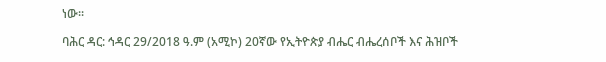ነው፡፡

ባሕር ዳር: ኅዳር 29/2018 ዓ.ም (አሚኮ) 20ኛው የኢትዮጵያ ብሔር ብሔረሰቦች እና ሕዝቦች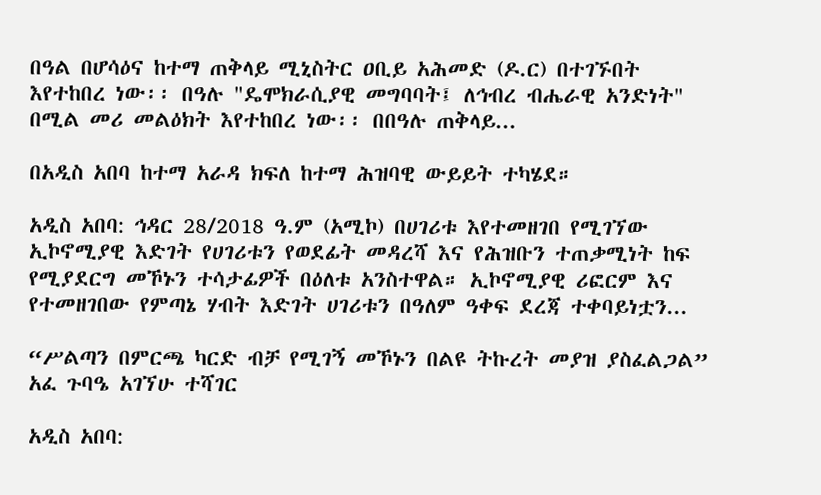በዓል በሆሳዕና ከተማ ጠቅላይ ሚኒስትር ዐቢይ አሕመድ (ዶ.ር) በተገኙበት እየተከበረ ነው፡፡ በዓሉ "ዴሞክራሲያዊ መግባባት፤ ለኅብረ ብሔራዊ አንድነት" በሚል መሪ መልዕክት እየተከበረ ነው፡፡ በበዓሉ ጠቅላይ...

በአዲስ አበባ ከተማ አራዳ ክፍለ ከተማ ሕዝባዊ ውይይት ተካሄደ።

አዲስ አበባ: ኅዳር 28/2018 ዓ.ም (አሚኮ) በሀገሪቱ እየተመዘገበ የሚገኘው ኢኮኖሚያዊ እድገት የሀገሪቱን የወደፊት መዳረሻ እና የሕዝቡን ተጠቃሚነት ከፍ የሚያደርግ መኾኑን ተሳታፊዎች በዕለቱ አንስተዋል። ኢኮኖሚያዊ ሪፎርም እና የተመዘገበው የምጣኔ ሃብት እድገት ሀገሪቱን በዓለም ዓቀፍ ደረጃ ተቀባይነቷን...

“ሥልጣን በምርጫ ካርድ ብቻ የሚገኝ መኾኑን በልዩ ትኩረት መያዝ ያስፈልጋል” አፈ ጉባዔ አገኘሁ ተሻገር

አዲስ አበባ: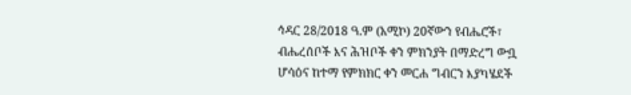ኅዳር 28/2018 ዓ.ም (አሚኮ) 20ኛውን የብሔሮች፣ ብሔረሰቦች እና ሕዝቦች ቀን ምክንያት በማድረግ ውቧ ሆሳዕና ከተማ የምክክር ቀን መርሐ ግብርን እያካሄደች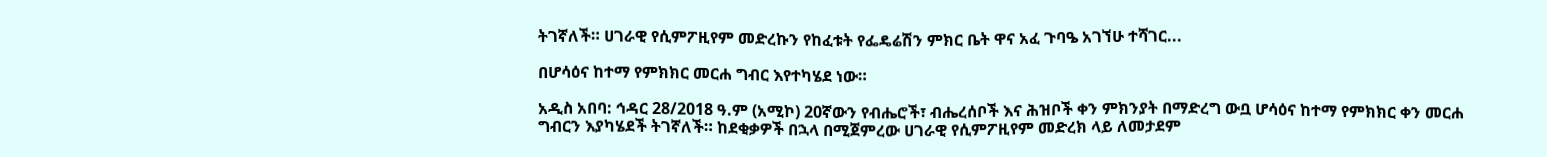ትገኛለች። ሀገራዊ የሲምፖዚየም መድረኩን የከፈቱት የፌዴሬሽን ምክር ቤት ዋና አፈ ጉባዔ አገኘሁ ተሻገር...

በሆሳዕና ከተማ የምክክር መርሐ ግብር እየተካሄደ ነው።

አዲስ አበባ: ኅዳር 28/2018 ዓ.ም (አሚኮ) 20ኛውን የብሔሮች፣ ብሔረሰቦች እና ሕዝቦች ቀን ምክንያት በማድረግ ውቧ ሆሳዕና ከተማ የምክክር ቀን መርሐ ግብርን እያካሄደች ትገኛለች። ከደቂቃዎች በኋላ በሚጀምረው ሀገራዊ የሲምፖዚየም መድረክ ላይ ለመታደም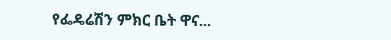የፌዴሬሽን ምክር ቤት ዋና...